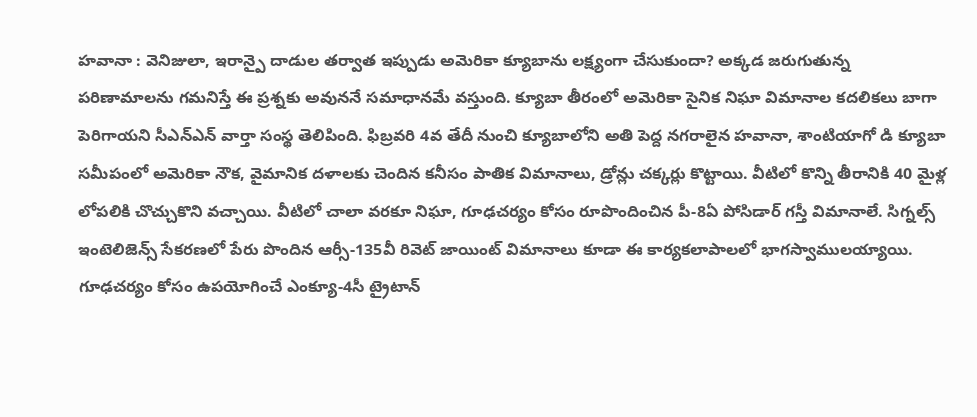హవానా : వెనిజులా, ఇరాన్పై దాడుల తర్వాత ఇప్పుడు అమెరికా క్యూబాను లక్ష్యంగా చేసుకుందా? అక్కడ జరుగుతున్న పరిణామాలను గమనిస్తే ఈ ప్రశ్నకు అవుననే సమాధానమే వస్తుంది. క్యూబా తీరంలో అమెరికా సైనిక నిఘా విమానాల కదలికలు బాగా పెరిగాయని సీఎన్ఎన్ వార్తా సంస్థ తెలిపింది. ఫిబ్రవరి 4వ తేదీ నుంచి క్యూబాలోని అతి పెద్ద నగరాలైన హవానా, శాంటియాగో డి క్యూబా సమీపంలో అమెరికా నౌక, వైమానిక దళాలకు చెందిన కనీసం పాతిక విమానాలు, డ్రోన్లు చక్కర్లు కొట్టాయి. వీటిలో కొన్ని తీరానికి 40 మైళ్ల లోపలికి చొచ్చుకొని వచ్చాయి. వీటిలో చాలా వరకూ నిఘా, గూఢచర్యం కోసం రూపొందించిన పీ-8ఏ పోసిడార్ గస్తీ విమానాలే. సిగ్నల్స్ ఇంటెలిజెన్స్ సేకరణలో పేరు పొందిన ఆర్సీ-135వీ రివెట్ జాయింట్ విమానాలు కూడా ఈ కార్యకలాపాలలో భాగస్వాములయ్యాయి. గూఢచర్యం కోసం ఉపయోగించే ఎంక్యూ-4సీ ట్రైటాన్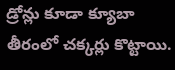డ్రోన్లు కూడా క్యూబా తీరంలో చక్కర్లు కొట్టాయి.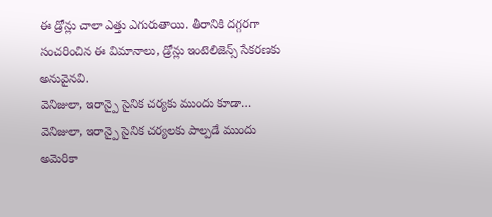ఈ డ్రోన్లు చాలా ఎత్తు ఎగురుతాయి. తీరానికి దగ్గరగా సంచరించిన ఈ విమానాలు, డ్రోన్లు ఇంటెలిజెన్స్ సేకరణకు అనువైనవి.
వెనిజులా, ఇరాన్పై సైనిక చర్యకు ముందు కూడా… వెనిజులా, ఇరాన్పై సైనిక చర్యలకు పాల్పడే ముందు అమెరికా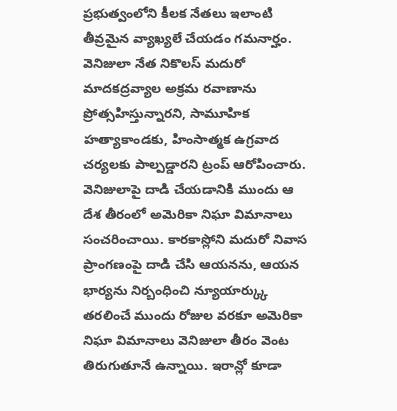ప్రభుత్వంలోని కీలక నేతలు ఇలాంటి తీవ్రమైన వ్యాఖ్యలే చేయడం గమనార్హం. వెనిజులా నేత నికొలస్ మదురో మాదకద్రవ్యాల అక్రమ రవాణాను ప్రోత్సహిస్తున్నారని, సామూహిక హత్యాకాండకు, హింసాత్మక ఉగ్రవాద చర్యలకు పాల్పడ్డారని ట్రంప్ ఆరోపించారు. వెనిజులాపై దాడి చేయడానికి ముందు ఆ దేశ తీరంలో అమెరికా నిఘా విమానాలు సంచరించాయి. కారకాస్లోని మదురో నివాస ప్రాంగణంపై దాడి చేసి ఆయనను, ఆయన భార్యను నిర్బంధించి న్యూయార్క్కు తరలించే ముందు రోజుల వరకూ అమెరికా నిఘా విమానాలు వెనిజులా తీరం వెంట తిరుగుతూనే ఉన్నాయి. ఇరాన్లో కూడా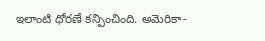ఇలాంటి ధోరణే కన్పించింది. అమెరికా-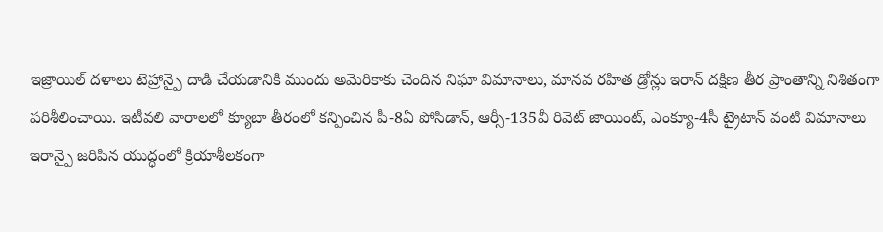ఇజ్రాయిల్ దళాలు టెహ్రాన్పై దాడి చేయడానికి ముందు అమెరికాకు చెందిన నిఘా విమానాలు, మానవ రహిత డ్రోన్లు ఇరాన్ దక్షిణ తీర ప్రాంతాన్ని నిశితంగా పరిశీలించాయి. ఇటీవలి వారాలలో క్యూబా తీరంలో కన్పించిన పీ-8ఏ పోసిడాన్, ఆర్సీ-135వీ రివెట్ జాయింట్, ఎంక్యూ-4సీ ట్రైటాన్ వంటి విమానాలు ఇరాన్పై జరిపిన యుద్ధంలో క్రియాశీలకంగా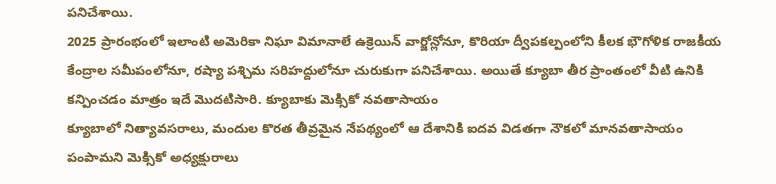పనిచేశాయి.
2025 ప్రారంభంలో ఇలాంటి అమెరికా నిఘా విమానాలే ఉక్రెయిన్ వార్జోన్లోనూ, కొరియా ద్వీపకల్పంలోని కీలక భౌగోళిక రాజకీయ కేంద్రాల సమీపంలోనూ, రష్యా పశ్చిమ సరిహద్దులోనూ చురుకుగా పనిచేశాయి. అయితే క్యూబా తీర ప్రాంతంలో వీటి ఉనికి కన్పించడం మాత్రం ఇదే మొదటిసారి. క్యూబాకు మెక్సికో నవతాసాయం
క్యూబాలో నిత్యావసరాలు, మందుల కొరత తీవ్రమైన నేపథ్యంలో ఆ దేశానికి ఐదవ విడతగా నౌకలో మానవతాసాయం పంపామని మెక్సికో అధ్యక్షురాలు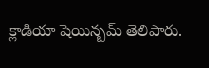క్లాడియా షెయిన్బమ్ తెలిపారు.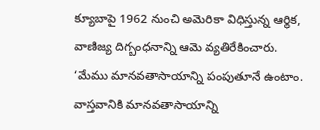క్యూబాపై 1962 నుంచి అమెరికా విధిస్తున్న ఆర్థిక, వాణిజ్య దిగ్బంధనాన్ని ఆమె వ్యతిరేకించారు. ‘మేము మానవతాసాయాన్ని పంపుతూనే ఉంటాం. వాస్తవానికి మానవతాసాయాన్ని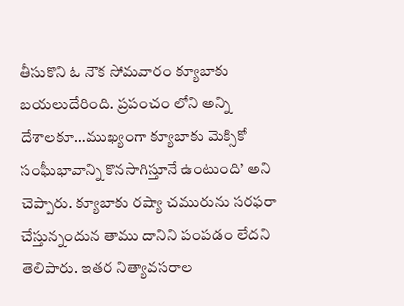తీసుకొని ఓ నౌక సోమవారం క్యూబాకు బయలుదేరింది. ప్రపంచం లోని అన్ని దేశాలకూ…ముఖ్యంగా క్యూబాకు మెక్సికో సంఘీభావాన్ని కొనసాగిస్తూనే ఉంటుంది’ అని చెప్పారు. క్యూబాకు రష్యా చమురును సరఫరా చేస్తున్నందున తాము దానిని పంపడం లేదని తెలిపారు. ఇతర నిత్యావసరాల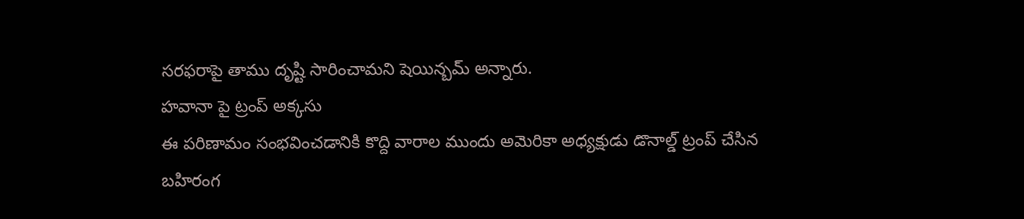సరఫరాపై తాము దృష్టి సారించామని షెయిన్బమ్ అన్నారు.
హవానా పై ట్రంప్ అక్కసు
ఈ పరిణామం సంభవించడానికి కొద్ది వారాల ముందు అమెరికా అధ్యక్షుడు డొనాల్డ్ ట్రంప్ చేసిన బహిరంగ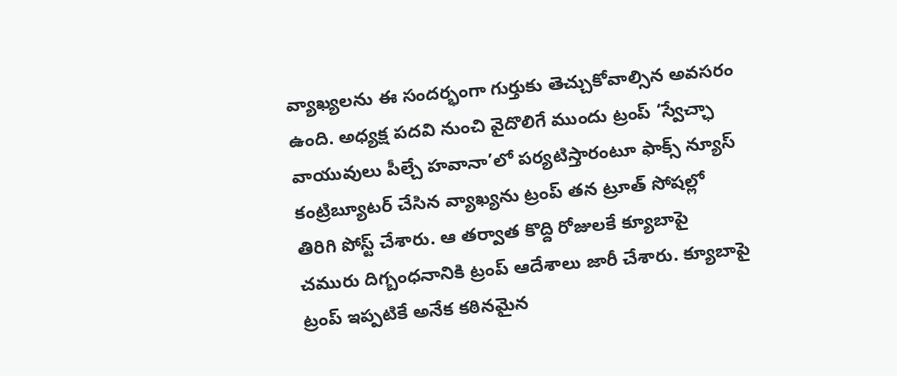వ్యాఖ్యలను ఈ సందర్భంగా గుర్తుకు తెచ్చుకోవాల్సిన అవసరం ఉంది. అధ్యక్ష పదవి నుంచి వైదొలిగే ముందు ట్రంప్ ‘స్వేచ్ఛా వాయువులు పీల్చే హవానా’లో పర్యటిస్తారంటూ ఫాక్స్ న్యూస్ కంట్రిబ్యూటర్ చేసిన వ్యాఖ్యను ట్రంప్ తన ట్రూత్ సోషల్లో తిరిగి పోస్ట్ చేశారు. ఆ తర్వాత కొద్ది రోజులకే క్యూబాపై చమురు దిగ్బంధనానికి ట్రంప్ ఆదేశాలు జారీ చేశారు. క్యూబాపై ట్రంప్ ఇప్పటికే అనేక కఠినమైన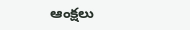ఆంక్షలు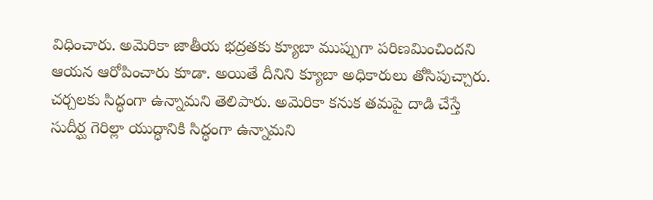విధించారు. అమెరికా జాతీయ భద్రతకు క్యూబా ముప్పుగా పరిణమించిందని ఆయన ఆరోపించారు కూడా. అయితే దీనిని క్యూబా అధికారులు తోసిపుచ్చారు. చర్చలకు సిద్ధంగా ఉన్నామని తెలిపారు. అమెరికా కనుక తమపై దాడి చేస్తే సుదీర్ఘ గెరిల్లా యుద్ధానికి సిద్ధంగా ఉన్నామని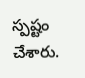స్పష్టం చేశారు.